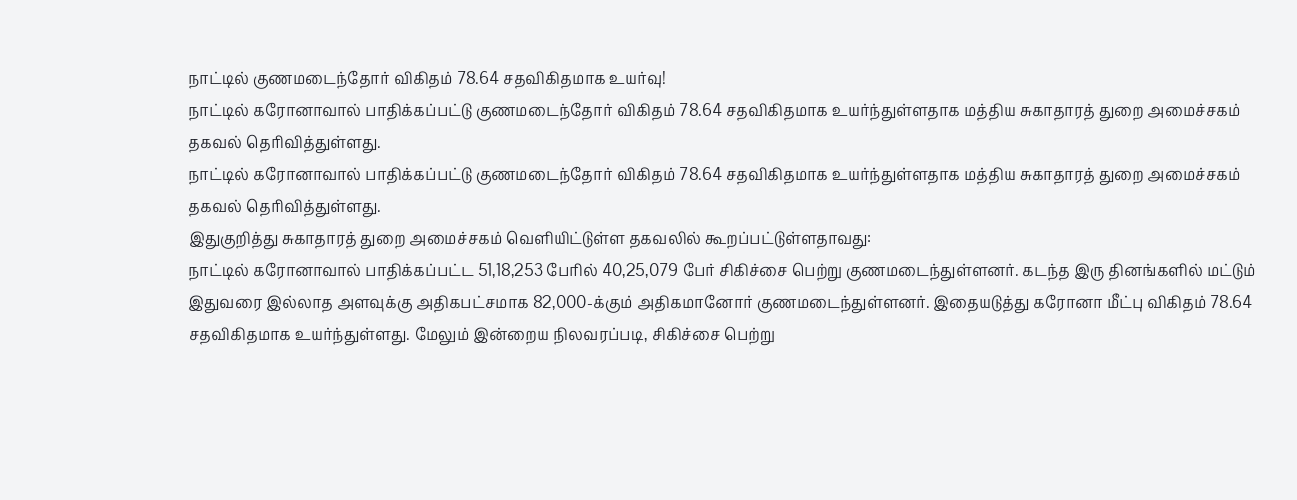நாட்டில் குணமடைந்தோர் விகிதம் 78.64 சதவிகிதமாக உயர்வு!
நாட்டில் கரோனாவால் பாதிக்கப்பட்டு குணமடைந்தோர் விகிதம் 78.64 சதவிகிதமாக உயர்ந்துள்ளதாக மத்திய சுகாதாரத் துறை அமைச்சகம் தகவல் தெரிவித்துள்ளது.
நாட்டில் கரோனாவால் பாதிக்கப்பட்டு குணமடைந்தோர் விகிதம் 78.64 சதவிகிதமாக உயர்ந்துள்ளதாக மத்திய சுகாதாரத் துறை அமைச்சகம் தகவல் தெரிவித்துள்ளது.
இதுகுறித்து சுகாதாரத் துறை அமைச்சகம் வெளியிட்டுள்ள தகவலில் கூறப்பட்டுள்ளதாவது:
நாட்டில் கரோனாவால் பாதிக்கப்பட்ட 51,18,253 பேரில் 40,25,079 பேர் சிகிச்சை பெற்று குணமடைந்துள்ளனர். கடந்த இரு தினங்களில் மட்டும் இதுவரை இல்லாத அளவுக்கு அதிகபட்சமாக 82,000-க்கும் அதிகமானோர் குணமடைந்துள்ளனர். இதையடுத்து கரோனா மீட்பு விகிதம் 78.64 சதவிகிதமாக உயர்ந்துள்ளது. மேலும் இன்றைய நிலவரப்படி, சிகிச்சை பெற்று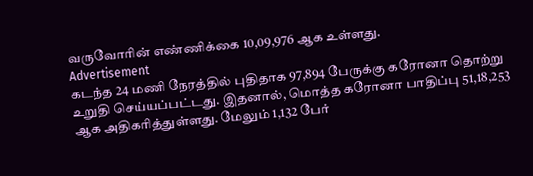வருவோரின் எண்ணிக்கை 10,09,976 ஆக உள்ளது.
Advertisement
கடந்த 24 மணி நேரத்தில் புதிதாக 97,894 பேருக்கு கரோனா தொற்று உறுதி செய்யப்பட்டது. இதனால், மொத்த கரோனா பாதிப்பு 51,18,253 ஆக அதிகரித்துள்ளது. மேலும் 1,132 பேர்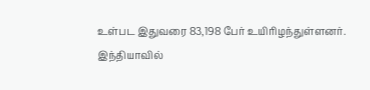உள்பட இதுவரை 83,198 பேர் உயிரிழந்துள்ளனர்.
இந்தியாவில்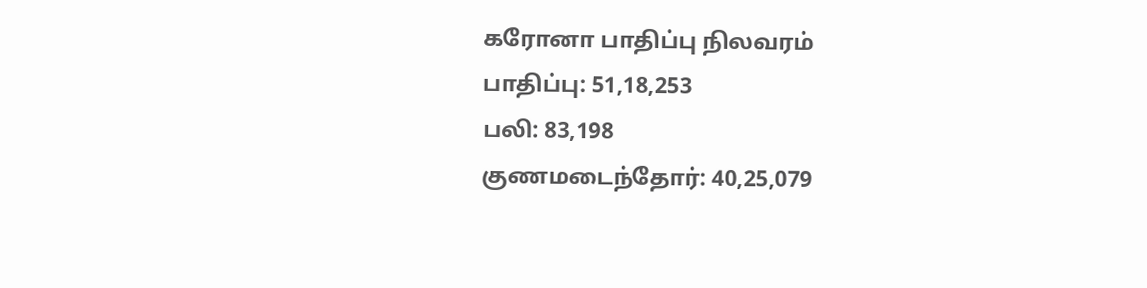கரோனா பாதிப்பு நிலவரம்
பாதிப்பு: 51,18,253
பலி: 83,198
குணமடைந்தோர்: 40,25,079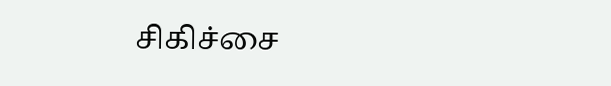சிகிச்சை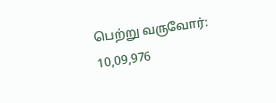பெற்று வருவோர்: 10,09,976